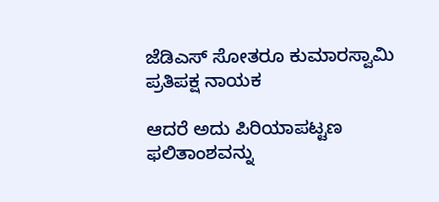ಜೆಡಿಎಸ್ ಸೋತರೂ ಕುಮಾರಸ್ವಾಮಿ ಪ್ರತಿಪಕ್ಷ ನಾಯಕ

ಆದರೆ ಅದು ಪಿರಿಯಾಪಟ್ಟಣ ಫಲಿತಾಂಶವನ್ನು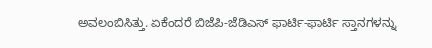ಅವಲಂಬಿಸಿತ್ತು. ಏಕೆಂದರೆ ಬಿಜೆಪಿ-ಜೆಡಿಎಸ್ ಫಾರ್ಟಿ-ಫಾರ್ಟಿ ಸ್ತಾನಗಳನ್ನು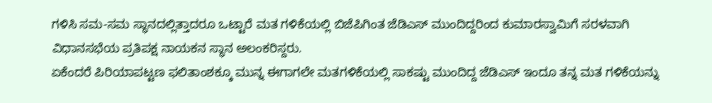ಗಳಿಸಿ ಸಮ-ಸಮ ಸ್ಥಾನದಲ್ಲಿತ್ತಾದರೂ ಒಟ್ಟಾರೆ ಮತ ಗಳಿಕೆಯಲ್ಲಿ ಬಿಜೆಪಿಗಿಂತ ಜೆಡಿಎಸ್ ಮುಂದಿದ್ದರಿಂದ ಕುಮಾರಸ್ವಾಮಿಗೆ ಸರಳವಾಗಿ ವಿಧಾನಸಭೆಯ ಪ್ರತಿಪಕ್ಷ ನಾಯಕನ ಸ್ಥಾನ ಅಲಂಕರಿಸ್ದರು.
ಏಕೆಂದರೆ ಪಿರಿಯಾಪಟ್ಟಣ ಫಲಿತಾಂಶಕ್ಕೂ ಮುನ್ನ ಈಗಾಗಲೇ ಮತಗಳಿಕೆಯಲ್ಲಿ ಸಾಕಷ್ಟು ಮುಂದಿದ್ದ ಜೆಡಿಎಸ್ ಇಂದೂ ತನ್ನ ಮತ ಗಳಿಕೆಯನ್ನು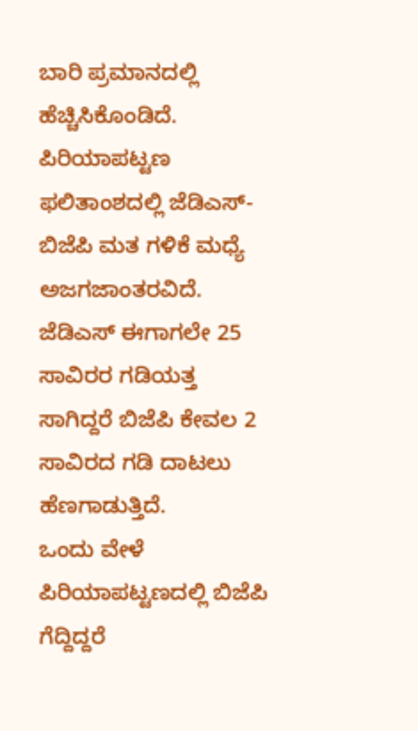ಬಾರಿ ಪ್ರಮಾನದಲ್ಲಿ ಹೆಚ್ಚಿಸಿಕೊಂಡಿದೆ. ಪಿರಿಯಾಪಟ್ಟಣ ಫಲಿತಾಂಶದಲ್ಲಿ ಜೆಡಿಎಸ್-ಬಿಜೆಪಿ ಮತ ಗಳಿಕೆ ಮಧ್ಯೆ ಅಜಗಜಾಂತರವಿದೆ. ಜೆಡಿಎಸ್ ಈಗಾಗಲೇ 25 ಸಾವಿರರ ಗಡಿಯತ್ತ ಸಾಗಿದ್ದರೆ ಬಿಜೆಪಿ ಕೇವಲ 2 ಸಾವಿರದ ಗಡಿ ದಾಟಲು ಹೆಣಗಾಡುತ್ತಿದೆ.
ಒಂದು ವೇಳೆ ಪಿರಿಯಾಪಟ್ಟಣದಲ್ಲಿ ಬಿಜೆಪಿ ಗೆದ್ದಿದ್ದರೆ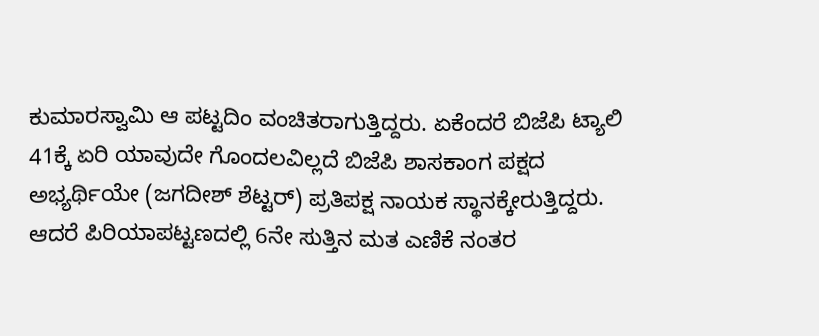ಕುಮಾರಸ್ವಾಮಿ ಆ ಪಟ್ಟದಿಂ ವಂಚಿತರಾಗುತ್ತಿದ್ದರು. ಏಕೆಂದರೆ ಬಿಜೆಪಿ ಟ್ಯಾಲಿ 41ಕ್ಕೆ ಏರಿ ಯಾವುದೇ ಗೊಂದಲವಿಲ್ಲದೆ ಬಿಜೆಪಿ ಶಾಸಕಾಂಗ ಪಕ್ಷದ ಅಭ್ಯರ್ಥಿಯೇ (ಜಗದೀಶ್ ಶೆಟ್ಟರ್) ಪ್ರತಿಪಕ್ಷ ನಾಯಕ ಸ್ಥಾನಕ್ಕೇರುತ್ತಿದ್ದರು.
ಆದರೆ ಪಿರಿಯಾಪಟ್ಟಣದಲ್ಲಿ 6ನೇ ಸುತ್ತಿನ ಮತ ಎಣಿಕೆ ನಂತರ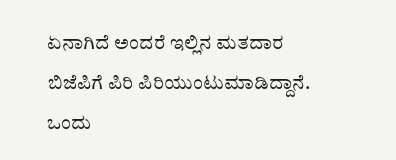ಏನಾಗಿದೆ ಅಂದರೆ ಇಲ್ಲಿನ ಮತದಾರ ಬಿಜೆಪಿಗೆ ಪಿರಿ ಪಿರಿಯುಂಟುಮಾಡಿದ್ದಾನೆ. ಒಂದು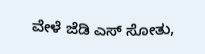ವೇಳೆ ಜೆಡಿ ಎಸ್ ಸೋತು,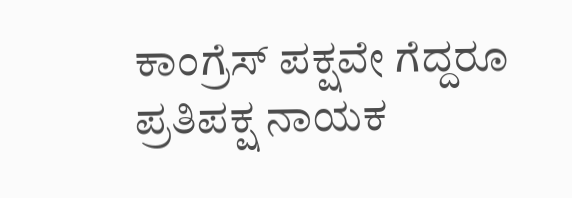ಕಾಂಗ್ರೆಸ್ ಪಕ್ಷವೇ ಗೆದ್ದರೂ ಪ್ರತಿಪಕ್ಷ ನಾಯಕ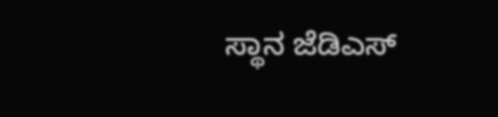ಸ್ಥಾನ ಜೆಡಿಎಸ್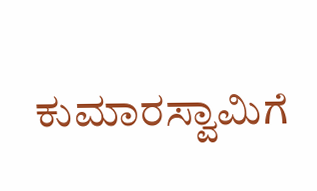ಕುಮಾರಸ್ವಾಮಿಗೆ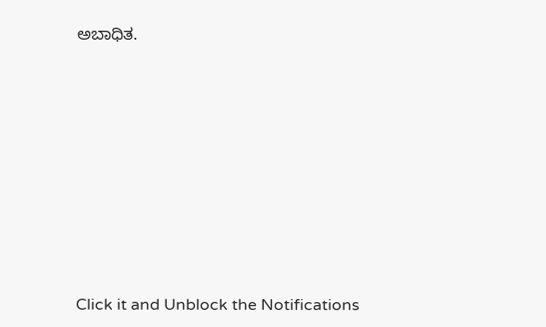ಅಬಾಧಿತ.












Click it and Unblock the Notifications